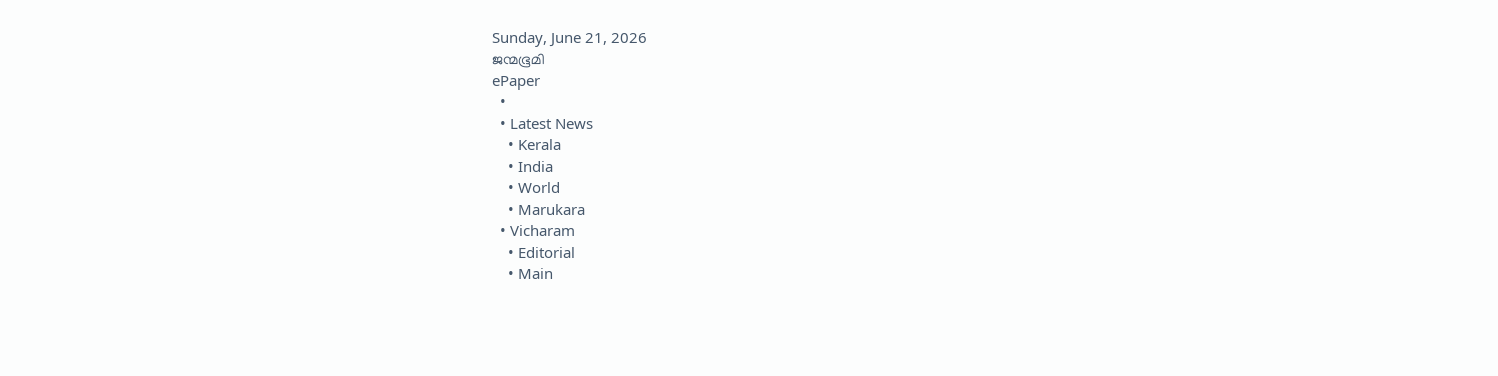Sunday, June 21, 2026
ജന്മഭൂമി
ePaper
  •
  • Latest News
    • Kerala
    • India
    • World
    • Marukara
  • Vicharam
    • Editorial
    • Main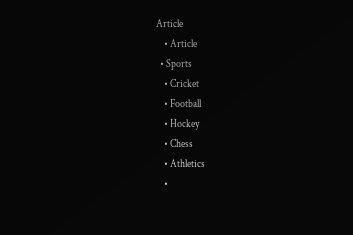Article
    • Article
  • Sports
    • Cricket
    • Football
    • Hockey
    • Chess
    • Athletics
    •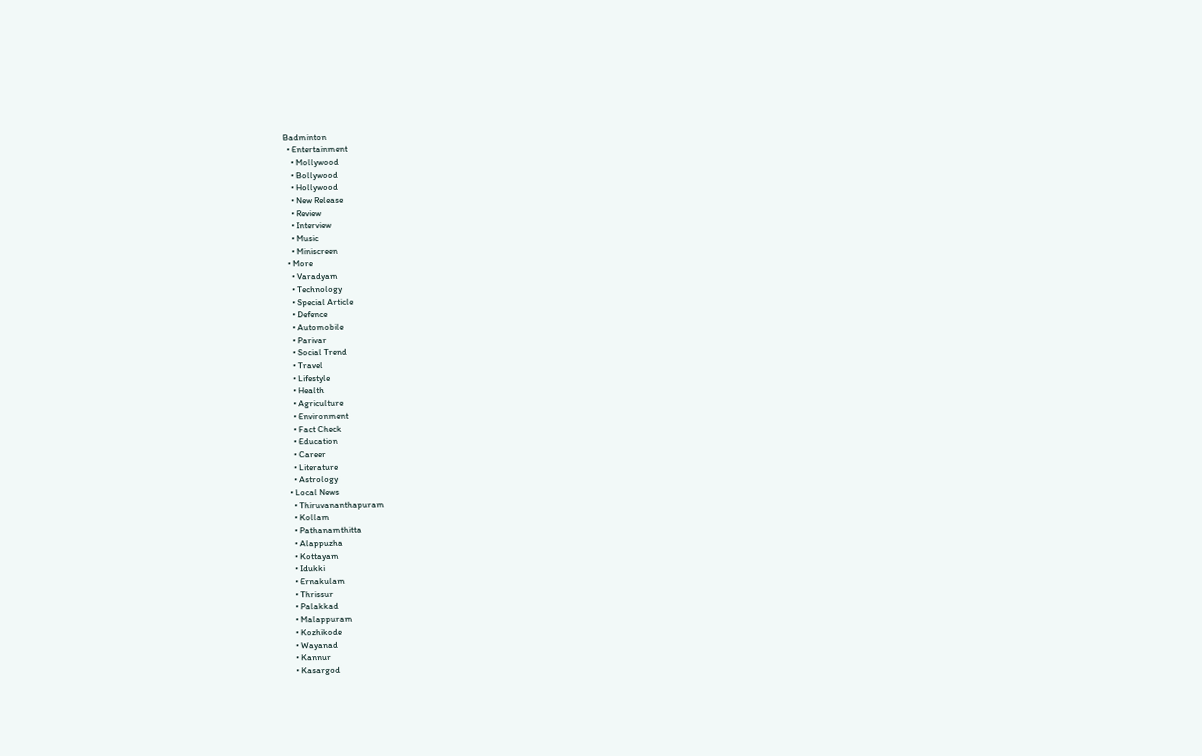Badminton
  • Entertainment
    • Mollywood
    • Bollywood
    • Hollywood
    • New Release
    • Review
    • Interview
    • Music
    • Miniscreen
  • More
    • Varadyam
    • Technology
    • Special Article
    • Defence
    • Automobile
    • Parivar
    • Social Trend
    • Travel
    • Lifestyle
    • Health
    • Agriculture
    • Environment
    • Fact Check
    • Education
    • Career
    • Literature
    • Astrology
  • Local News
    • Thiruvananthapuram
    • Kollam
    • Pathanamthitta
    • Alappuzha
    • Kottayam
    • Idukki
    • Ernakulam
    • Thrissur
    • Palakkad
    • Malappuram
    • Kozhikode
    • Wayanad
    • Kannur
    • Kasargod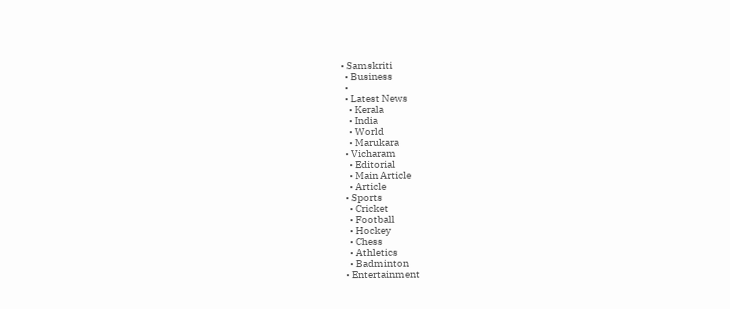• Samskriti
  • Business
  •
  • Latest News
    • Kerala
    • India
    • World
    • Marukara
  • Vicharam
    • Editorial
    • Main Article
    • Article
  • Sports
    • Cricket
    • Football
    • Hockey
    • Chess
    • Athletics
    • Badminton
  • Entertainment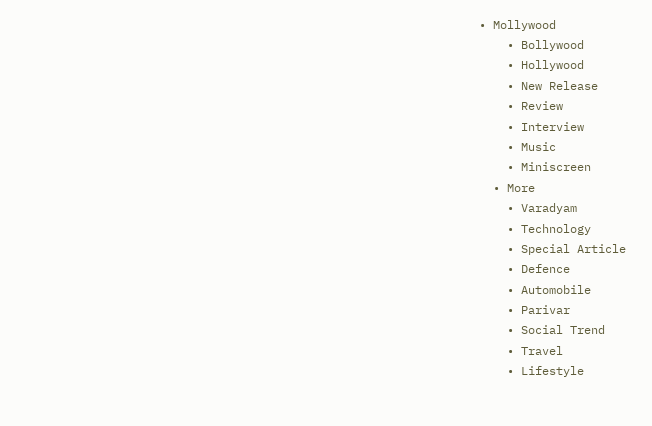• Mollywood
    • Bollywood
    • Hollywood
    • New Release
    • Review
    • Interview
    • Music
    • Miniscreen
  • More
    • Varadyam
    • Technology
    • Special Article
    • Defence
    • Automobile
    • Parivar
    • Social Trend
    • Travel
    • Lifestyle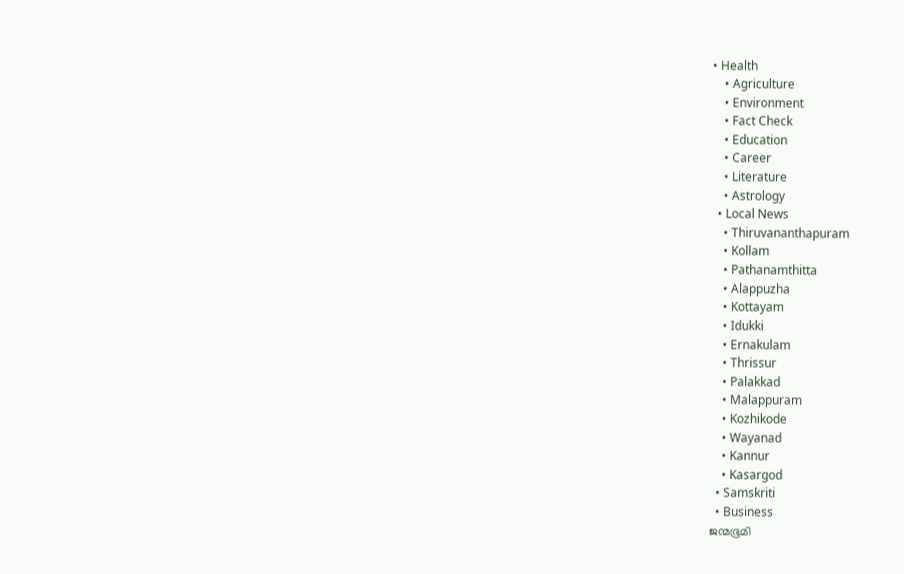• Health
    • Agriculture
    • Environment
    • Fact Check
    • Education
    • Career
    • Literature
    • Astrology
  • Local News
    • Thiruvananthapuram
    • Kollam
    • Pathanamthitta
    • Alappuzha
    • Kottayam
    • Idukki
    • Ernakulam
    • Thrissur
    • Palakkad
    • Malappuram
    • Kozhikode
    • Wayanad
    • Kannur
    • Kasargod
  • Samskriti
  • Business
ജന്മഭൂമി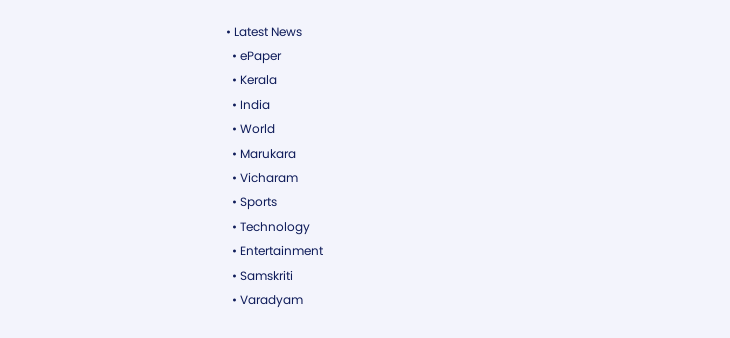• Latest News
  • ePaper
  • Kerala
  • India
  • World
  • Marukara
  • Vicharam
  • Sports
  • Technology
  • Entertainment
  • Samskriti
  • Varadyam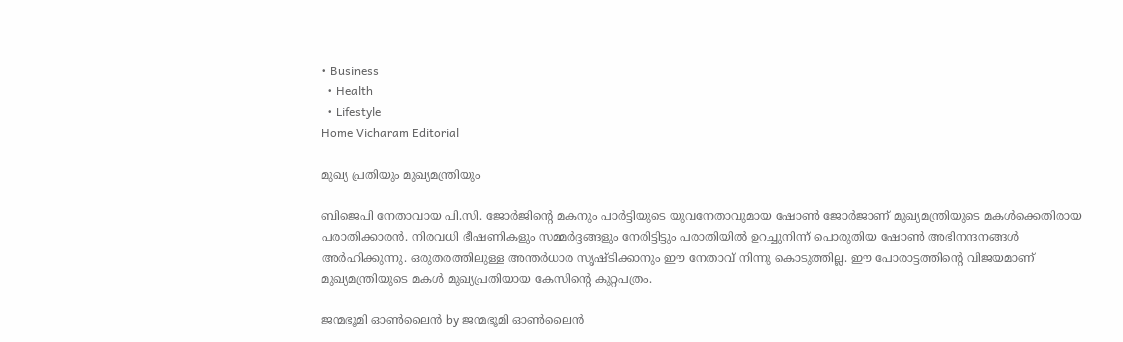• Business
  • Health
  • Lifestyle
Home Vicharam Editorial

മുഖ്യ പ്രതിയും മുഖ്യമന്ത്രിയും

ബിജെപി നേതാവായ പി.സി. ജോര്‍ജിന്റെ മകനും പാര്‍ട്ടിയുടെ യുവനേതാവുമായ ഷോണ്‍ ജോര്‍ജാണ് മുഖ്യമന്ത്രിയുടെ മകള്‍ക്കെതിരായ പരാതിക്കാരന്‍. നിരവധി ഭീഷണികളും സമ്മര്‍ദ്ദങ്ങളും നേരിട്ടിട്ടും പരാതിയില്‍ ഉറച്ചുനിന്ന് പൊരുതിയ ഷോണ്‍ അഭിനന്ദനങ്ങള്‍ അര്‍ഹിക്കുന്നു. ഒരുതരത്തിലുള്ള അന്തര്‍ധാര സൃഷ്ടിക്കാനും ഈ നേതാവ് നിന്നു കൊടുത്തില്ല. ഈ പോരാട്ടത്തിന്റെ വിജയമാണ് മുഖ്യമന്ത്രിയുടെ മകള്‍ മുഖ്യപ്രതിയായ കേസിന്റെ കുറ്റപത്രം.

ജന്മഭൂമി ഓണ്‍ലൈന്‍ by ജന്മഭൂമി ഓണ്‍ലൈന്‍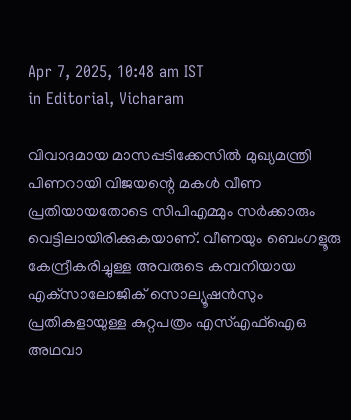Apr 7, 2025, 10:48 am IST
in Editorial, Vicharam

വിവാദമായ മാസപ്പടിക്കേസില്‍ മുഖ്യമന്ത്രി പിണറായി വിജയന്റെ മകള്‍ വീണ പ്രതിയായതോടെ സിപിഎമ്മും സര്‍ക്കാരും വെട്ടിലായിരിക്കുകയാണ്. വീണയും ബെംഗളൂരു കേന്ദ്രീകരിച്ചുള്ള അവരുടെ കമ്പനിയായ എക്‌സാലോജിക് സൊല്യൂഷന്‍സും പ്രതികളായുള്ള കുറ്റപത്രം എസ്എഫ്‌ഐഒ അഥവാ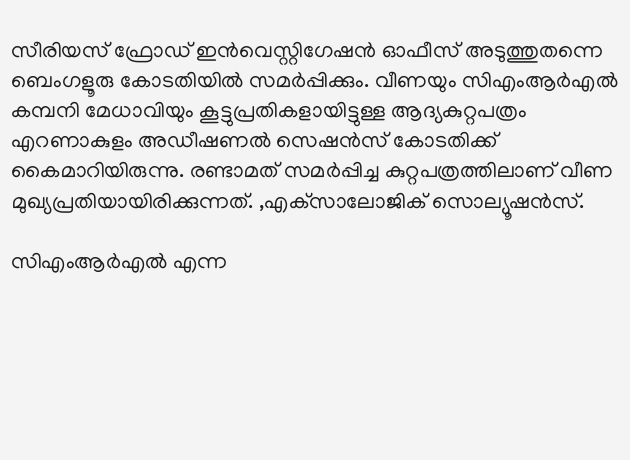സീരിയസ് ഫ്രോഡ് ഇന്‍വെസ്റ്റിഗേഷന്‍ ഓഫീസ് അടുത്തുതന്നെ ബെംഗളൂരു കോടതിയില്‍ സമര്‍പ്പിക്കും. വീണയും സിഎംആര്‍എല്‍ കമ്പനി മേധാവിയും കൂട്ടുപ്രതികളായിട്ടുള്ള ആദ്യകുറ്റപത്രം എറണാകുളം അഡീഷണല്‍ സെഷന്‍സ് കോടതിക്ക് കൈമാറിയിരുന്നു. രണ്ടാമത് സമര്‍പ്പിച്ച കുറ്റപത്രത്തിലാണ് വീണ മുഖ്യപ്രതിയായിരിക്കുന്നത്. ,എക്‌സാലോജിക് സൊല്യൂഷന്‍സ്.

സിഎംആര്‍എല്‍ എന്ന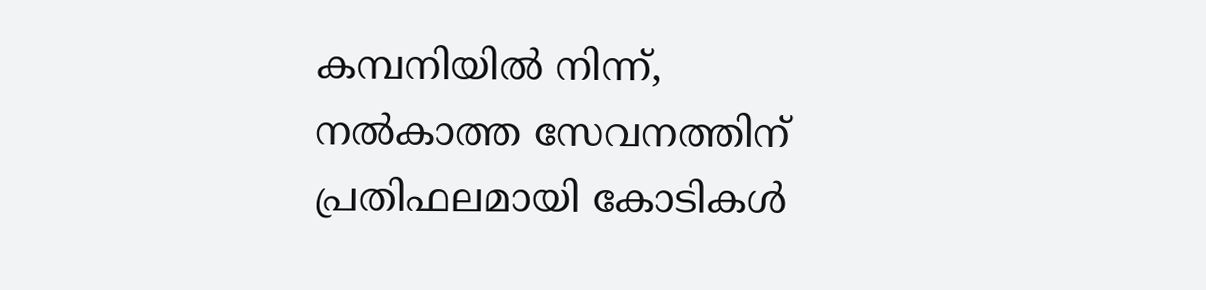കമ്പനിയില്‍ നിന്ന്, നല്‍കാത്ത സേവനത്തിന് പ്രതിഫലമായി കോടികള്‍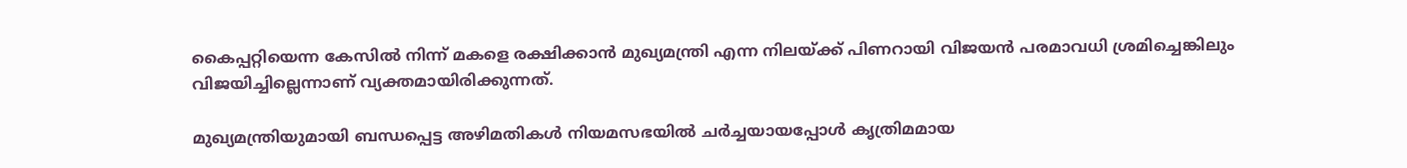കൈപ്പറ്റിയെന്ന കേസില്‍ നിന്ന് മകളെ രക്ഷിക്കാന്‍ മുഖ്യമന്ത്രി എന്ന നിലയ്‌ക്ക് പിണറായി വിജയന്‍ പരമാവധി ശ്രമിച്ചെങ്കിലും വിജയിച്ചില്ലെന്നാണ് വ്യക്തമായിരിക്കുന്നത്.

മുഖ്യമന്ത്രിയുമായി ബന്ധപ്പെട്ട അഴിമതികള്‍ നിയമസഭയില്‍ ചര്‍ച്ചയായപ്പോള്‍ കൃത്രിമമായ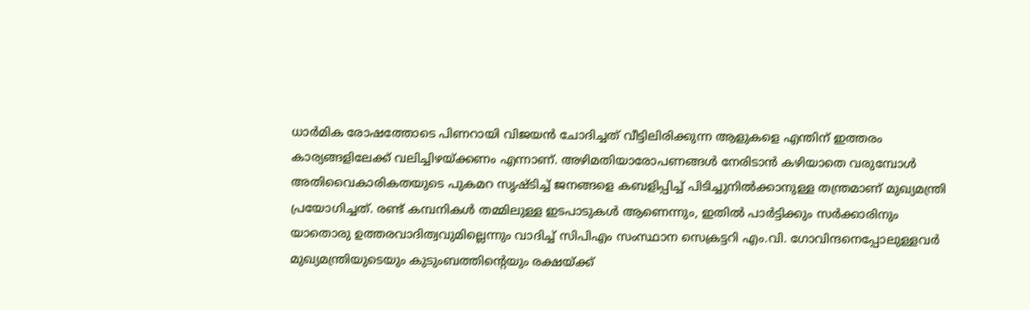ധാര്‍മിക രോഷത്തോടെ പിണറായി വിജയന്‍ ചോദിച്ചത് വീട്ടിലിരിക്കുന്ന ആളുകളെ എന്തിന് ഇത്തരം കാര്യങ്ങളിലേക്ക് വലിച്ചിഴയ്‌ക്കണം എന്നാണ്. അഴിമതിയാരോപണങ്ങള്‍ നേരിടാന്‍ കഴിയാതെ വരുമ്പോള്‍ അതിവൈകാരികതയുടെ പുകമറ സൃഷ്ടിച്ച് ജനങ്ങളെ കബളിപ്പിച്ച് പിടിച്ചുനില്‍ക്കാനുള്ള തന്ത്രമാണ് മുഖ്യമന്ത്രി പ്രയോഗിച്ചത്. രണ്ട് കമ്പനികള്‍ തമ്മിലുള്ള ഇടപാടുകള്‍ ആണെന്നും, ഇതില്‍ പാര്‍ട്ടിക്കും സര്‍ക്കാരിനും യാതൊരു ഉത്തരവാദിത്വവുമില്ലെന്നും വാദിച്ച് സിപിഎം സംസ്ഥാന സെക്രട്ടറി എം.വി. ഗോവിന്ദനെപ്പോലുള്ളവര്‍ മുഖ്യമന്ത്രിയുടെയും കുടുംബത്തിന്റെയും രക്ഷയ്‌ക്ക്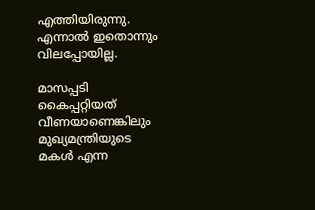എത്തിയിരുന്നു. എന്നാല്‍ ഇതൊന്നും വിലപ്പോയില്ല.

മാസപ്പടി കൈപ്പറ്റിയത് വീണയാണെങ്കിലും മുഖ്യമന്ത്രിയുടെ മകള്‍ എന്ന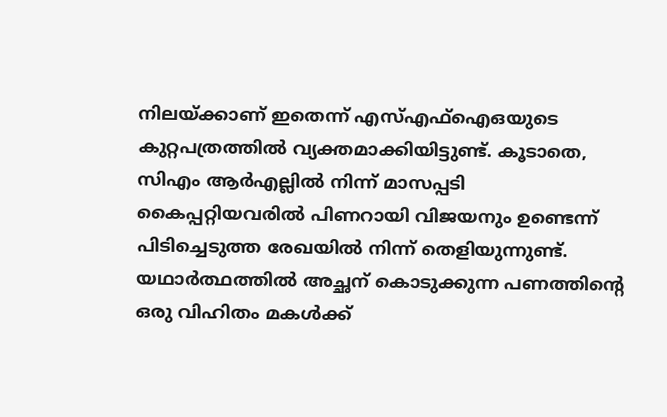നിലയ്‌ക്കാണ് ഇതെന്ന് എസ്എഫ്‌ഐഒയുടെ കുറ്റപത്രത്തില്‍ വ്യക്തമാക്കിയിട്ടുണ്ട്. കൂടാതെ, സിഎം ആര്‍എല്ലില്‍ നിന്ന് മാസപ്പടി കൈപ്പറ്റിയവരില്‍ പിണറായി വിജയനും ഉണ്ടെന്ന് പിടിച്ചെടുത്ത രേഖയില്‍ നിന്ന് തെളിയുന്നുണ്ട്. യഥാര്‍ത്ഥത്തില്‍ അച്ഛന് കൊടുക്കുന്ന പണത്തിന്റെ ഒരു വിഹിതം മകള്‍ക്ക്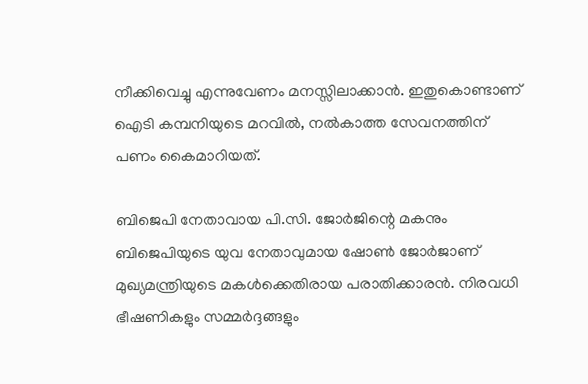നീക്കിവെച്ചു എന്നുവേണം മനസ്സിലാക്കാന്‍. ഇതുകൊണ്ടാണ് ഐടി കമ്പനിയുടെ മറവില്‍, നല്‍കാത്ത സേവനത്തിന് പണം കൈമാറിയത്.

ബിജെപി നേതാവായ പി.സി. ജോര്‍ജിന്റെ മകനും ബിജെപിയുടെ യുവ നേതാവുമായ ഷോണ്‍ ജോര്‍ജാണ് മുഖ്യമന്ത്രിയുടെ മകള്‍ക്കെതിരായ പരാതിക്കാരന്‍. നിരവധി ഭീഷണികളും സമ്മര്‍ദ്ദങ്ങളും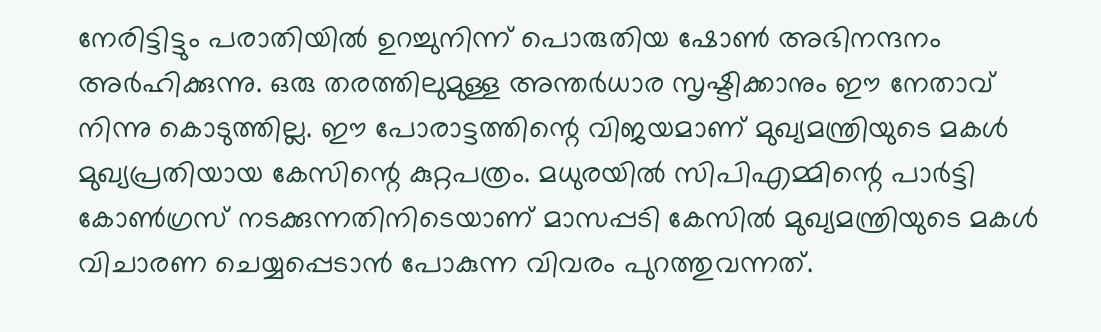നേരിട്ടിട്ടും പരാതിയില്‍ ഉറച്ചുനിന്ന് പൊരുതിയ ഷോണ്‍ അഭിനന്ദനം അര്‍ഹിക്കുന്നു. ഒരു തരത്തിലുമുള്ള അന്തര്‍ധാര സൃഷ്ടിക്കാനും ഈ നേതാവ് നിന്നു കൊടുത്തില്ല. ഈ പോരാട്ടത്തിന്റെ വിജയമാണ് മുഖ്യമന്ത്രിയുടെ മകള്‍ മുഖ്യപ്രതിയായ കേസിന്റെ കുറ്റപത്രം. മധുരയില്‍ സിപിഎമ്മിന്റെ പാര്‍ട്ടി കോണ്‍ഗ്രസ് നടക്കുന്നതിനിടെയാണ് മാസപ്പടി കേസില്‍ മുഖ്യമന്ത്രിയുടെ മകള്‍ വിചാരണ ചെയ്യപ്പെടാന്‍ പോകുന്ന വിവരം പുറത്തുവന്നത്.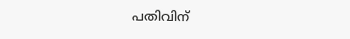പതിവിന്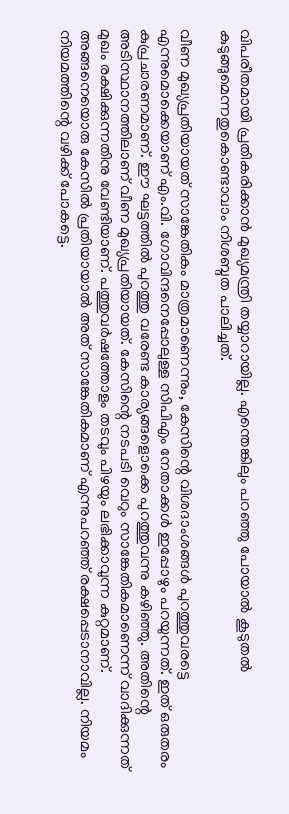വിപരീതമായി പ്രതികരിക്കാന്‍ മുഖ്യമന്ത്രി തയ്യാറായില്ല. എന്തെങ്കിലും പറഞ്ഞു പോയാല്‍ കൂടുതല്‍ കുടുങ്ങുമെന്നതുകൊണ്ടാവാം നിശബ്ദത പാലിച്ചത്.

വീണ മുഖ്യപ്രതിയായത് സാങ്കേതികം മാത്രമാണെന്നും, കേസിന്റെ വിശദാംശങ്ങള്‍ പുറത്തുവരട്ടെ എന്നുമൊക്കെയാണ് എം.വി. ഗോവിന്ദനെപ്പോലുള്ള സിപിഎം നേതാക്കള്‍ ഇപ്പോഴും പറയുന്നത്. ഇത് ഒരുതരം കുപ്രചാരണമാണ്. ഈ ഘട്ടത്തില്‍ പുറത്തു വരേണ്ട കാര്യങ്ങളൊക്കെ പുറത്തുവന്നു കഴിഞ്ഞു. അതിന്റെ അടിസ്ഥാനത്തിലാണ് വീണ മുഖ്യപ്രതിയായത്. കേസിന്റെ നടപടി വെറും സാങ്കേതികമാണെന്ന് വാദിക്കുന്നത് മുഖം രക്ഷിക്കുന്നതിനു വേണ്ടിയാണ്. പത്തുവര്‍ഷത്തോളം തടവും പിഴയും ലഭിക്കാവുന്ന കുറ്റമാണ്. അങ്ങനെയൊരു കേസില്‍ പ്രതിയായാല്‍ അത് സാങ്കേതികമാണ് എന്നുപറഞ്ഞ് രക്ഷപ്പെടാനാവില്ല. നിയമം നിയമത്തിന്റെ വഴിക്ക് പോകട്ടെ.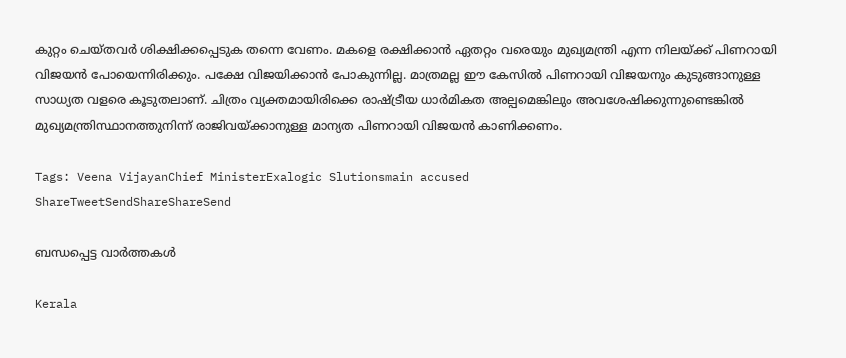കുറ്റം ചെയ്തവര്‍ ശിക്ഷിക്കപ്പെടുക തന്നെ വേണം. മകളെ രക്ഷിക്കാന്‍ ഏതറ്റം വരെയും മുഖ്യമന്ത്രി എന്ന നിലയ്‌ക്ക് പിണറായി വിജയന്‍ പോയെന്നിരിക്കും. പക്ഷേ വിജയിക്കാന്‍ പോകുന്നില്ല. മാത്രമല്ല ഈ കേസില്‍ പിണറായി വിജയനും കുടുങ്ങാനുള്ള സാധ്യത വളരെ കൂടുതലാണ്. ചിത്രം വ്യക്തമായിരിക്കെ രാഷ്‌ട്രീയ ധാര്‍മികത അല്പമെങ്കിലും അവശേഷിക്കുന്നുണ്ടെങ്കില്‍ മുഖ്യമന്ത്രിസ്ഥാനത്തുനിന്ന് രാജിവയ്‌ക്കാനുള്ള മാന്യത പിണറായി വിജയന്‍ കാണിക്കണം.

Tags: Veena VijayanChief MinisterExalogic Slutionsmain accused
ShareTweetSendShareShareSend

ബന്ധപ്പെട്ട വാര്‍ത്തകള്‍

Kerala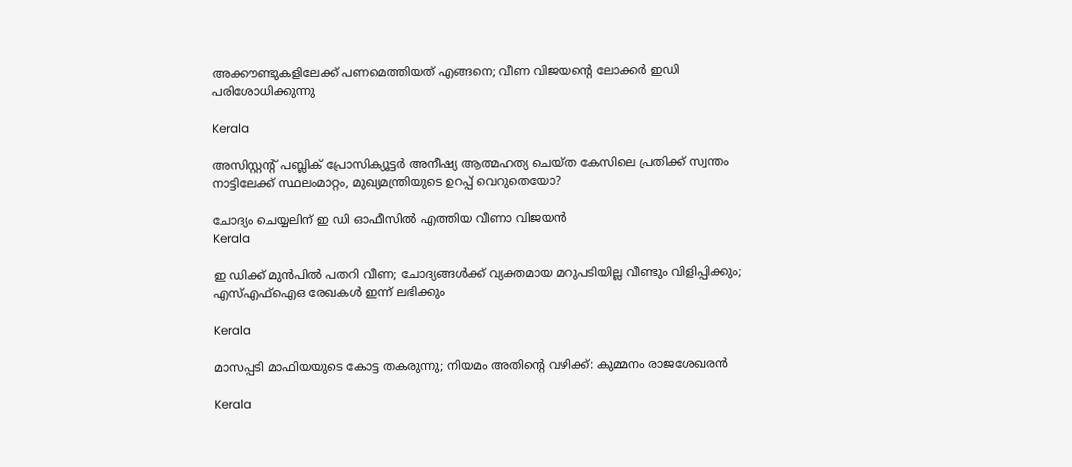അക്കൗണ്ടുകളിലേക്ക് പണമെത്തിയത് എങ്ങനെ; വീണ വിജയന്റെ ലോക്കർ ഇഡി പരിശോധിക്കുന്നു

Kerala

അസിസ്റ്റന്റ് പബ്ലിക് പ്രോസിക്യൂട്ടര്‍ അനീഷ്യ ആത്മഹത്യ ചെയ്ത കേസിലെ പ്രതിക്ക് സ്വന്തം നാട്ടിലേക്ക് സ്ഥലംമാറ്റം, മുഖ്യമന്ത്രിയുടെ ഉറപ്പ് വെറുതെയോ?

ചോദ്യം ചെയ്യലിന് ഇ ഡി ഓഫീസില്‍ എത്തിയ വീണാ വിജയന്‍
Kerala

ഇ ഡിക്ക് മുന്‍പില്‍ പതറി വീണ; ചോദ്യങ്ങള്‍ക്ക് വ്യക്തമായ മറുപടിയില്ല വീണ്ടും വിളിപ്പിക്കും; എസ്എഫ്‌ഐഒ രേഖകള്‍ ഇന്ന് ലഭിക്കും

Kerala

മാസപ്പടി മാഫിയയുടെ കോട്ട തകരുന്നു; നിയമം അതിന്റെ വഴിക്ക്: കുമ്മനം രാജശേഖരൻ

Kerala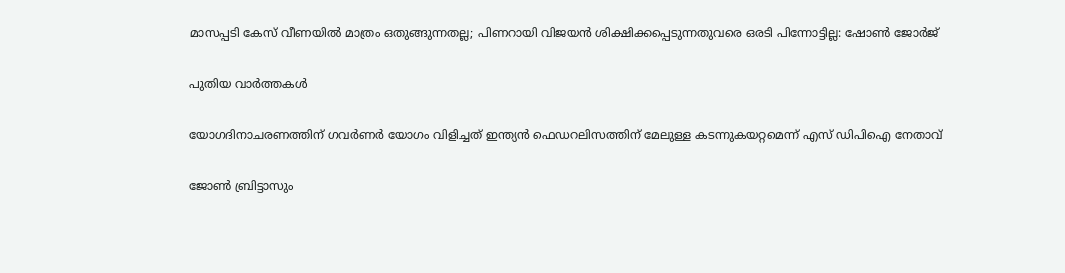മാസപ്പടി കേസ് വീണയിൽ മാത്രം ഒതുങ്ങുന്നതല്ല; പിണറായി വിജയൻ ശിക്ഷിക്കപ്പെടുന്നതുവരെ ഒരടി പിന്നോട്ടില്ല: ഷോൺ ജോർജ്

പുതിയ വാര്‍ത്തകള്‍

യോഗദിനാചരണത്തിന് ഗവര്‍ണര്‍ യോഗം വിളിച്ചത് ഇന്ത്യന്‍ ഫെഡറലിസത്തിന് മേലുള്ള കടന്നുകയറ്റമെന്ന് എസ് ഡിപിഐ നേതാവ്

ജോണ്‍ ബ്രിട്ടാസും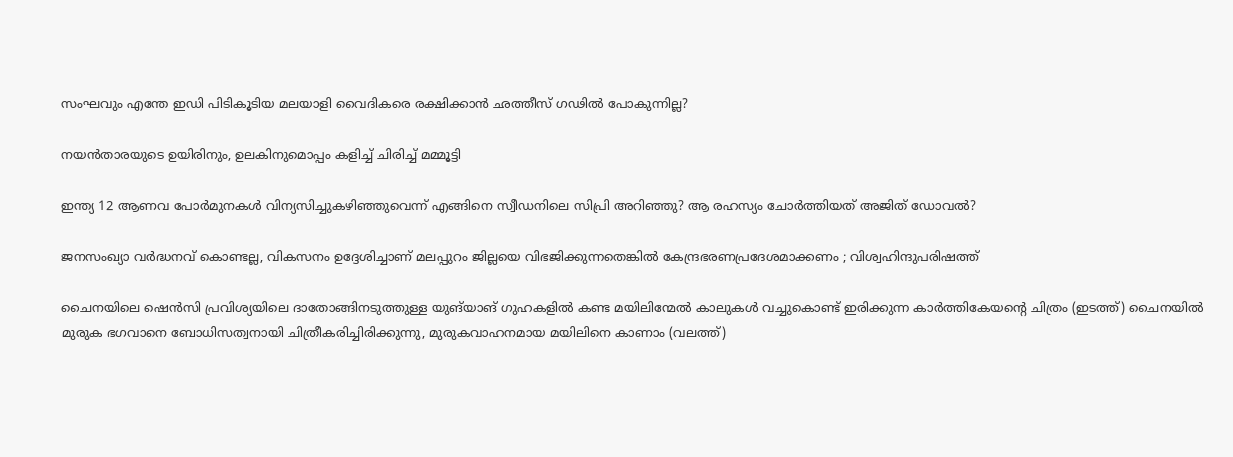സംഘവും എന്തേ ഇഡി പിടികൂടിയ മലയാളി വൈദികരെ രക്ഷിക്കാന്‍ ഛത്തീസ് ഗഢില്‍ പോകുന്നില്ല?

നയൻതാരയുടെ ഉയിരിനും, ഉലകിനുമൊപ്പം കളിച്ച് ചിരിച്ച് മമ്മൂട്ടി

ഇന്ത്യ 12 ആണവ പോര്‍മുനകള്‍ വിന്യസിച്ചുകഴിഞ്ഞുവെന്ന് എങ്ങിനെ സ്വീഡനിലെ സിപ്രി അറിഞ്ഞു? ആ രഹസ്യം ചോര്‍ത്തിയത് അജിത് ഡോവല്‍?

ജനസംഖ്യാ വർദ്ധനവ് കൊണ്ടല്ല, വികസനം ഉദ്ദേശിച്ചാണ് മലപ്പുറം ജില്ലയെ വിഭജിക്കുന്നതെങ്കിൽ കേന്ദ്രഭരണപ്രദേശമാക്കണം ; വിശ്വഹിന്ദുപരിഷത്ത്

ചൈനയിലെ ഷെൻസി പ്രവിശ്യയിലെ ദാതോങ്ങിനടുത്തുള്ള യുങ്‌യാങ് ഗുഹകളിൽ കണ്ട മയിലിന്മേൽ കാലുകൾ വച്ചുകൊണ്ട് ഇരിക്കുന്ന കാർത്തികേയന്‍റെ ചിത്രം (ഇടത്ത്) ചൈനയില്‍ മുരുക ഭഗവാനെ ബോധിസത്വനായി ചിത്രീകരിച്ചിരിക്കുന്നു, മുരുകവാഹനമായ മയിലിനെ കാണാം (വലത്ത്)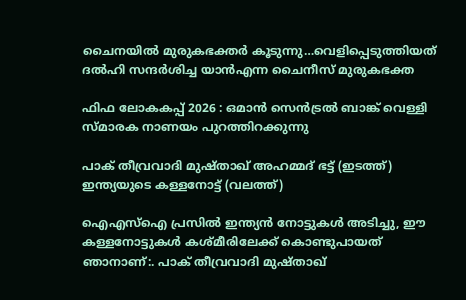ചൈനയില്‍ മുരുകഭക്തര്‍ കൂടുന്നു…വെളിപ്പെടുത്തിയത് ദല്‍ഹി സന്ദര്‍ശിച്ച യാന്‍എന്ന ചൈനീസ് മുരുകഭക്ത

ഫിഫ ലോകകപ്പ് 2026 : ഒമാൻ സെൻട്രൽ ബാങ്ക് വെള്ളി സ്മാരക നാണയം പുറത്തിറക്കുന്നു

പാക് തീവ്രവാദി മുഷ്താഖ് അഹമ്മദ് ഭട്ട് (ഇടത്ത്) ഇന്ത്യയുടെ കള്ളനോട്ട് (വലത്ത്)

ഐഎസ്ഐ പ്രസില്‍ ഇന്ത്യന്‍ നോട്ടുകള്‍ അടിച്ചു, ഈ കള്ളനോട്ടുകള്‍ കശ്മീരിലേക്ക് കൊണ്ടുപായത് ഞാനാണ്:. പാക് തീവ്രവാദി മുഷ്താഖ്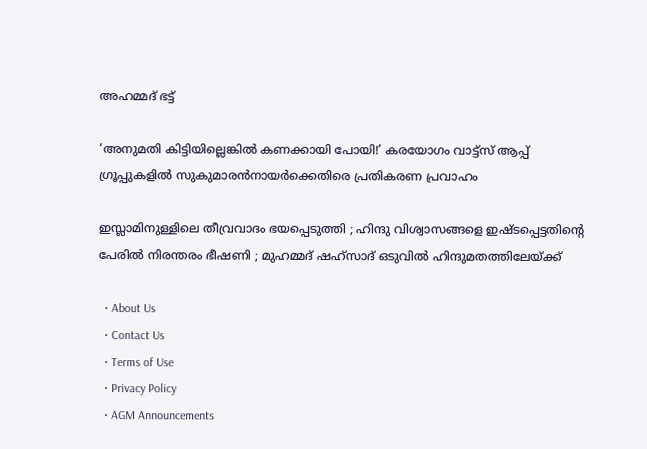അഹമ്മദ് ഭട്ട്

‘അനുമതി കിട്ടിയില്ലെങ്കില്‍ കണക്കായി പോയി!’ കരയോഗം വാട്ട്‌സ് ആപ്പ് ഗ്രൂപ്പുകളില്‍ സുകുമാരന്‍നായര്‍ക്കെതിരെ പ്രതികരണ പ്രവാഹം

ഇസ്ലാമിനുള്ളിലെ തീവ്രവാദം ഭയപ്പെടുത്തി ; ഹിന്ദു വിശ്വാസങ്ങളെ ഇഷ്ടപ്പെട്ടതിന്റെ പേരിൽ നിരന്തരം ഭീഷണി ; മുഹമ്മദ് ഷഹ്സാദ് ഒടുവിൽ ഹിന്ദുമതത്തിലേയ്‌ക്ക്

  • About Us
  • Contact Us
  • Terms of Use
  • Privacy Policy
  • AGM Announcements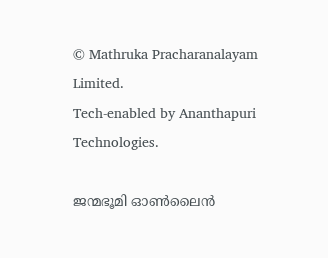© Mathruka Pracharanalayam Limited.
Tech-enabled by Ananthapuri Technologies.

ജന്മഭൂമി ഓണ്‍ലൈന്‍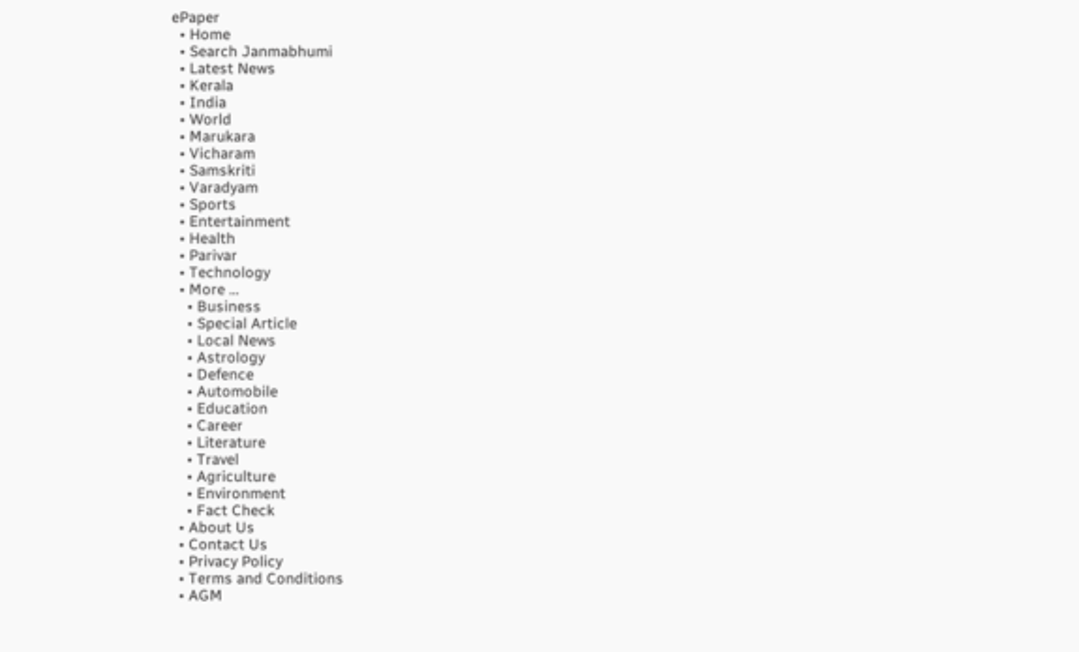ePaper
  • Home
  • Search Janmabhumi
  • Latest News
  • Kerala
  • India
  • World
  • Marukara
  • Vicharam
  • Samskriti
  • Varadyam
  • Sports
  • Entertainment
  • Health
  • Parivar
  • Technology
  • More …
    • Business
    • Special Article
    • Local News
    • Astrology
    • Defence
    • Automobile
    • Education
    • Career
    • Literature
    • Travel
    • Agriculture
    • Environment
    • Fact Check
  • About Us
  • Contact Us
  • Privacy Policy
  • Terms and Conditions
  • AGM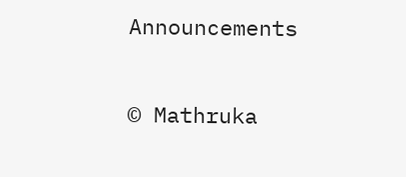Announcements

© Mathruka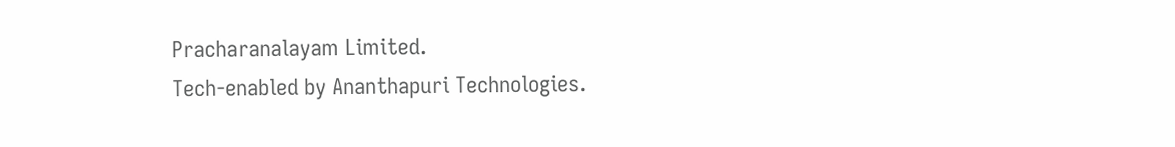Pracharanalayam Limited.
Tech-enabled by Ananthapuri Technologies.